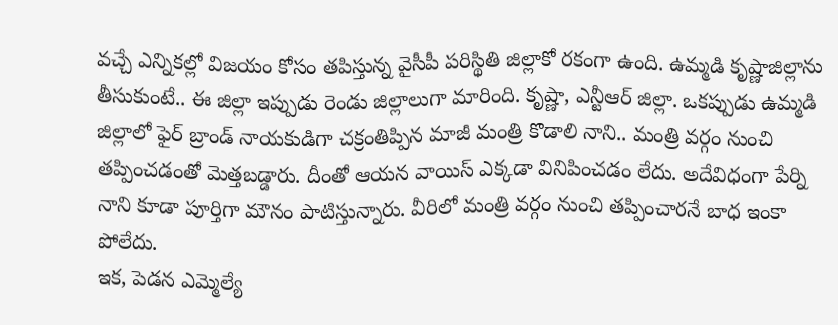వచ్చే ఎన్నికల్లో విజయం కోసం తపిస్తున్న వైసీపీ పరిస్థితి జిల్లాకో రకంగా ఉంది. ఉమ్మడి కృష్ణాజిల్లాను తీసుకుంటే.. ఈ జిల్లా ఇప్పుడు రెండు జిల్లాలుగా మారింది. కృష్ణా, ఎన్టీఆర్ జిల్లా. ఒకప్పుడు ఉమ్మడి జిల్లాలో ఫైర్ బ్రాండ్ నాయకుడిగా చక్రంతిప్పిన మాజీ మంత్రి కొడాలి నాని.. మంత్రి వర్గం నుంచి తప్పించడంతో మెత్తబడ్డారు. దీంతో ఆయన వాయిస్ ఎక్కడా వినిపించడం లేదు. అదేవిధంగా పేర్ని నాని కూడా పూర్తిగా మౌనం పాటిస్తున్నారు. వీరిలో మంత్రి వర్గం నుంచి తప్పించారనే బాధ ఇంకా పోలేదు.
ఇక, పెడన ఎమ్మెల్యే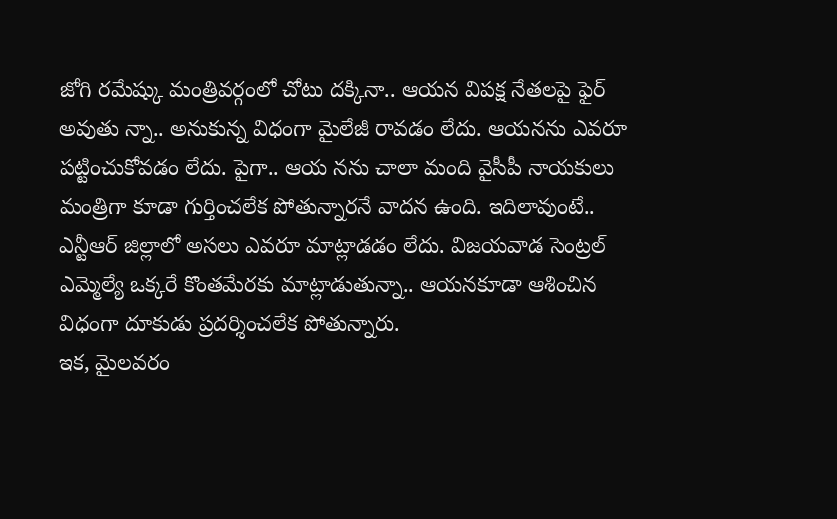జోగి రమేష్కు మంత్రివర్గంలో చోటు దక్కినా.. ఆయన విపక్ష నేతలపై ఫైర్ అవుతు న్నా.. అనుకున్న విధంగా మైలేజీ రావడం లేదు. ఆయనను ఎవరూ పట్టించుకోవడం లేదు. పైగా.. ఆయ నను చాలా మంది వైసీపీ నాయకులు మంత్రిగా కూడా గుర్తించలేక పోతున్నారనే వాదన ఉంది. ఇదిలావుంటే.. ఎన్టీఆర్ జిల్లాలో అసలు ఎవరూ మాట్లాడడం లేదు. విజయవాడ సెంట్రల్ ఎమ్మెల్యే ఒక్కరే కొంతమేరకు మాట్లాడుతున్నా.. ఆయనకూడా ఆశించిన విధంగా దూకుడు ప్రదర్శించలేక పోతున్నారు.
ఇక, మైలవరం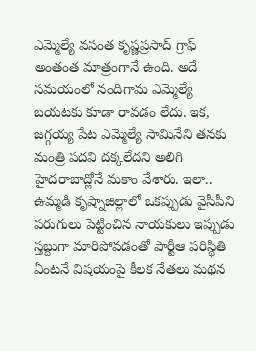ఎమ్మెల్యే వసంత కృష్ణప్రసాద్ గ్రాఫ్ అంతంత మాత్రంగానే ఉంది. అదే సమయంలో నందిగామ ఎమ్మెల్యే బయటకు కూడా రావడం లేదు. ఇక, జగ్గయ్య పేట ఎమ్మెల్యే సామినేని తనకు మంత్రి పదవి దక్కలేదని అలిగి హైదరాబాద్లోనే మకాం వేశారు. ఇలా.. ఉమ్మడి కృష్నాజిల్లాలో ఒకప్పుడు వైసీపీని పరుగులు పెట్టించిన నాయకులు ఇప్పుడు స్తబ్దుగా మారిపోవడంతో పార్టీఆ పరిస్థితి ఏంటనే విషయంపై కీలక నేతలు మథన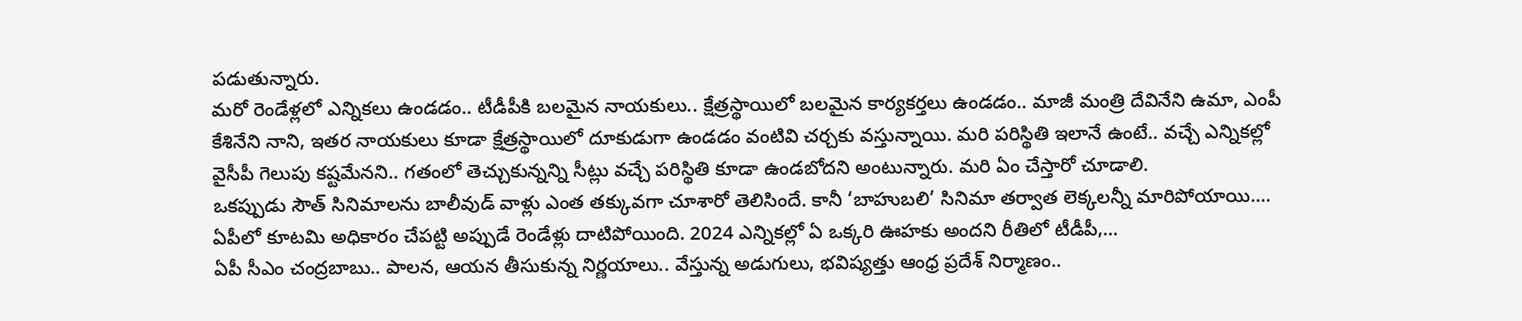పడుతున్నారు.
మరో రెండేళ్లలో ఎన్నికలు ఉండడం.. టీడీపీకి బలమైన నాయకులు.. క్షేత్రస్థాయిలో బలమైన కార్యకర్తలు ఉండడం.. మాజీ మంత్రి దేవినేని ఉమా, ఎంపీ కేశినేని నాని, ఇతర నాయకులు కూడా క్షేత్రస్థాయిలో దూకుడుగా ఉండడం వంటివి చర్చకు వస్తున్నాయి. మరి పరిస్థితి ఇలానే ఉంటే.. వచ్చే ఎన్నికల్లో వైసీపీ గెలుపు కష్టమేనని.. గతంలో తెచ్చుకున్నన్ని సీట్లు వచ్చే పరిస్థితి కూడా ఉండబోదని అంటున్నారు. మరి ఏం చేస్తారో చూడాలి.
ఒకప్పుడు సౌత్ సినిమాలను బాలీవుడ్ వాళ్లు ఎంత తక్కువగా చూశారో తెలిసిందే. కానీ ‘బాహుబలి’ సినిమా తర్వాత లెక్కలన్నీ మారిపోయాయి.…
ఏపీలో కూటమి అధికారం చేపట్టి అప్పుడే రెండేళ్లు దాటిపోయింది. 2024 ఎన్నికల్లో ఏ ఒక్కరి ఊహకు అందని రీతిలో టీడీపీ,…
ఏపీ సీఎం చంద్రబాబు.. పాలన, ఆయన తీసుకున్న నిర్ణయాలు.. వేస్తున్న అడుగులు, భవిష్యత్తు ఆంధ్ర ప్రదేశ్ నిర్మాణం..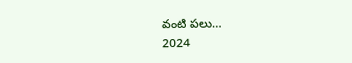వంటి పలు…
2024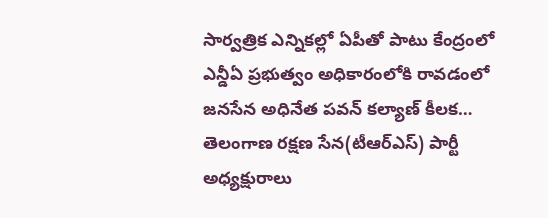సార్వత్రిక ఎన్నికల్లో ఏపీతో పాటు కేంద్రంలో ఎన్డీఏ ప్రభుత్వం అధికారంలోకి రావడంలో జనసేన అధినేత పవన్ కల్యాణ్ కీలక…
తెలంగాణ రక్షణ సేన(టీఆర్ఎస్) పార్టీ అధ్యక్షురాలు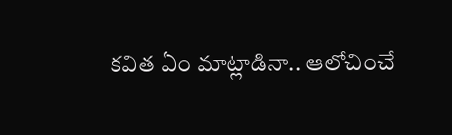కవిత ఏం మాట్లాడినా.. ఆలోచించే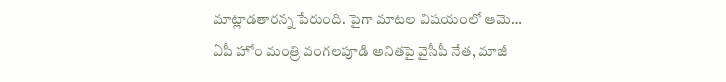మాట్లాడతారన్న పేరుంది. పైగా మాటల విషయంలో ఆమె…
ఏపీ హోం మంత్రి వంగలపూడి అనితపై వైసీపీ నేత, మాజీ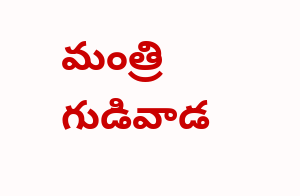మంత్రి గుడివాడ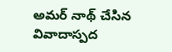అమర్ నాథ్ చేసిన వివాదాస్పద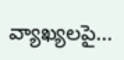వ్యాఖ్యలపై…